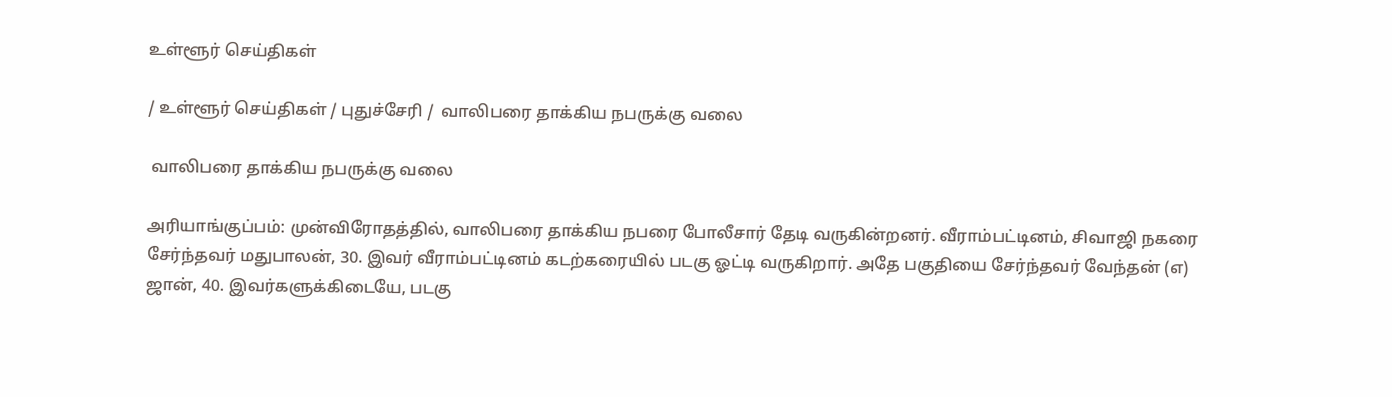உள்ளூர் செய்திகள்

/ உள்ளூர் செய்திகள் / புதுச்சேரி /  வாலிபரை தாக்கிய நபருக்கு வலை

 வாலிபரை தாக்கிய நபருக்கு வலை

அரியாங்குப்பம்: முன்விரோதத்தில், வாலிபரை தாக்கிய நபரை போலீசார் தேடி வருகின்றனர். வீராம்பட்டினம், சிவாஜி நகரை சேர்ந்தவர் மதுபாலன், 30. இவர் வீராம்பட்டினம் கடற்கரையில் படகு ஓட்டி வருகிறார். அதே பகுதியை சேர்ந்தவர் வேந்தன் (எ) ஜான், 40. இவர்களுக்கிடையே, படகு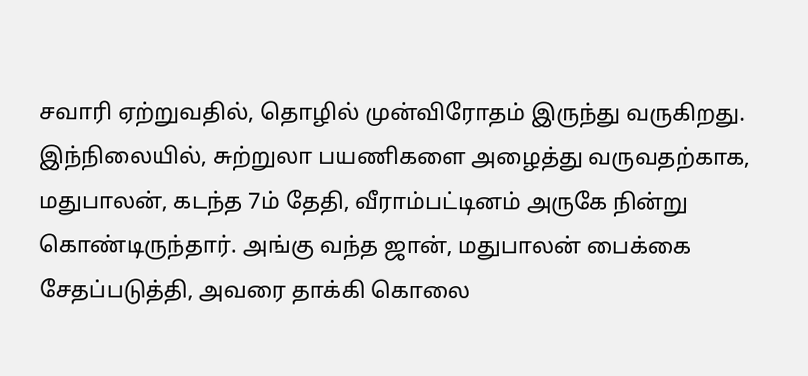சவாரி ஏற்றுவதில், தொழில் முன்விரோதம் இருந்து வருகிறது. இந்நிலையில், சுற்றுலா பயணிகளை அழைத்து வருவதற்காக, மதுபாலன், கடந்த 7ம் தேதி, வீராம்பட்டினம் அருகே நின்று கொண்டிருந்தார். அங்கு வந்த ஜான், மதுபாலன் பைக்கை சேதப்படுத்தி, அவரை தாக்கி கொலை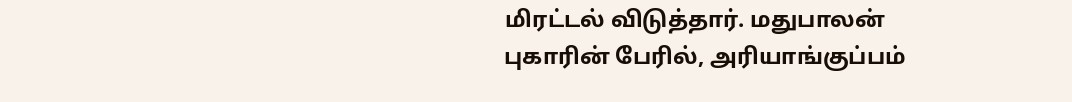மிரட்டல் விடுத்தார். மதுபாலன் புகாரின் பேரில், அரியாங்குப்பம்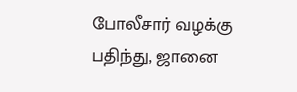போலீசார் வழக்கு பதிந்து, ஜானை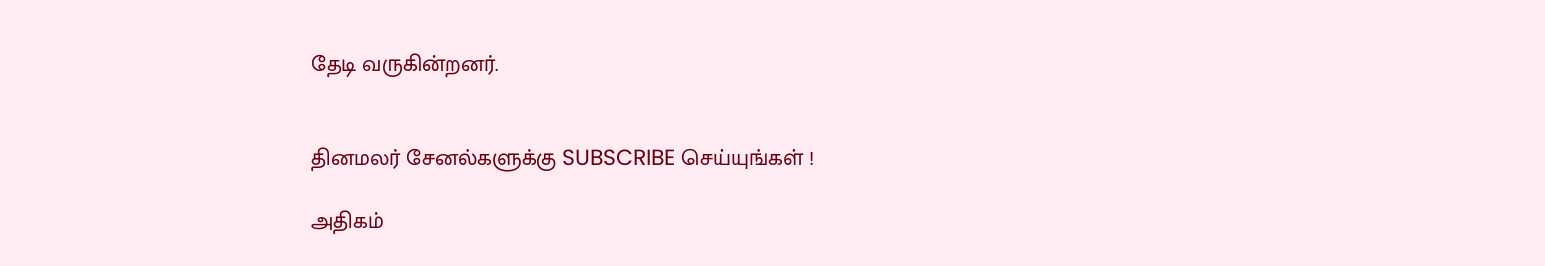தேடி வருகின்றனர்.


தினமலர் சேனல்களுக்கு SUBSCRIBE செய்யுங்கள் !

அதிகம்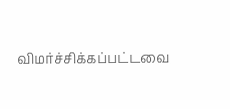விமர்ச்சிக்கப்பட்டவை